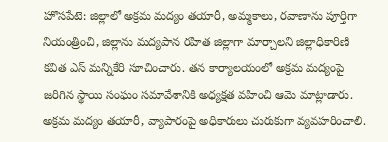హొసపేటె: జిల్లాలో అక్రమ మద్యం తయారీ, అమ్మకాలు, రవాణాను పూర్తిగా నియంత్రించి, జిల్లాను మద్యపాన రహిత జిల్లాగా మార్చాలని జిల్లాధికారిణి కవిత ఎస్ మన్నికేరి సూచించారు. తన కార్యాలయంలో అక్రమ మద్యంపై జరిగిన స్థాయి సంఘం సమావేశానికి అధ్యక్షత వహించి ఆమె మాట్లాడారు. అక్రమ మద్యం తయారీ, వ్యాపారంపై అధికారులు చురుకుగా వ్యవహరించాలి.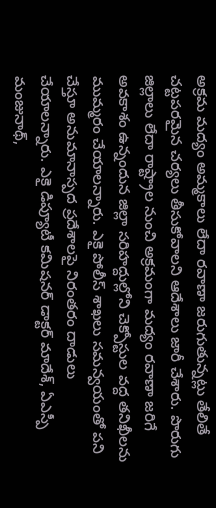అక్రమ మద్యం అమ్మకాలు లేదా రవాణా జరుగుతున్నట్లు తేలితే చట్టపరమైన చర్యలు తీసుకోవాలని ఆదేశాలు జారీ చేశారు. పొరుగు జిల్లాలు లేదా రాష్ట్రాల నుంచి అక్రమంగా మద్యం రవాణా జరిగే అవకాశం ఉన్నందున జిల్లా సరిహద్దుల్లోని చెక్పోస్టుల వద్ద తనిఖీలను ముమ్మరం చేయాలన్నారు. ఎకై పోలీస్ శాఖలు సమన్వయంతో పని చేస్తూ అనుమానాస్పద ప్రదేశాలపై నిరంతరం దాడులు చేయాలన్నారు. ఎకై డిప్యూటీ కమిషనర్ డాక్టర్ మాదేశ్, ఏఎస్పీ మంజునాథ్,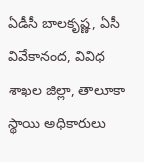ఏడీసీ బాలకృష్ణ, ఏసీ వివేకానంద, వివిధ శాఖల జిల్లా, తాలూకా స్థాయి అధికారులు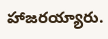హాజరయ్యారు.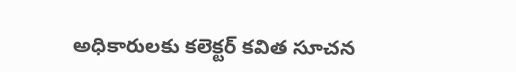అధికారులకు కలెక్టర్ కవిత సూచన